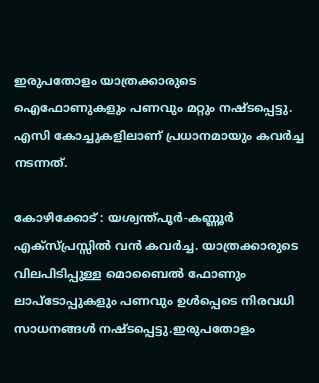ഇരുപതോളം യാത്രക്കാരുടെ ഐഫോണുകളും പണവും മറ്റും നഷ്ടപ്പെട്ടു. എസി കോച്ചുകളിലാണ് പ്രധാനമായും കവർച്ച നടന്നത്.

കോഴിക്കോട് : യശ്വന്ത്പൂര്‍-കണ്ണൂര്‍ എക്സ്പ്രസ്സില്‍ വന്‍ കവര്‍ച്ച. യാത്രക്കാരുടെ വിലപിടിപ്പുള്ള മൊബൈല്‍ ഫോണും ലാപ്ടോപ്പുകളും പണവും ഉള്‍പ്പെടെ നിരവധി സാധനങ്ങള്‍ നഷ്ടപ്പെട്ടു.ഇരുപതോളം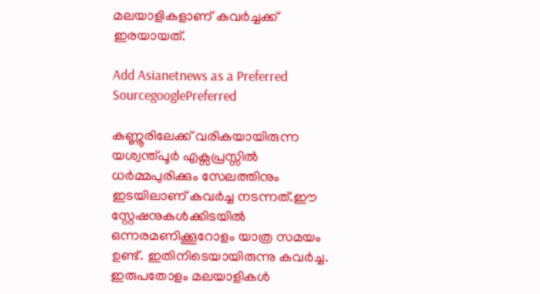മലയാളികളാണ് കവര്‍ച്ചക്ക് ഇരയായത്.

Add Asianetnews as a Preferred SourcegooglePreferred

കണ്ണൂരിലേക്ക് വരികയായിരുന്ന യശ്വന്ത്പൂര്‍ എക്സപ്രസ്സില്‍ ധര്‍മ്മപുരിക്കും സേലത്തിനും ഇടയിലാണ് കവര്‍ച്ച നടന്നത്.ഈ സ്റ്റേഷനുകള്‍ക്കിടയില്‍ ഒന്നരമണിക്കൂറോളം യാത്ര സമയം ഉണ്ട്. ഇതിനിടെയായിരുന്നു കവര്‍ച്ച. ഇരുപതോളം മലയാളികള്‍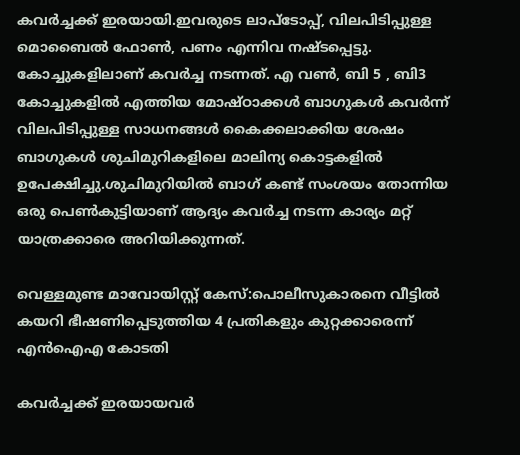കവര്‍ച്ചക്ക് ഇരയായി.ഇവരുടെ ലാപ്ടോപ്പ്, വിലപിടിപ്പുള്ള മൊബൈല്‍ ഫോണ്‍, പണം എന്നിവ നഷ്ടപ്പെട്ടു. കോച്ചുകളിലാണ് കവര്‍ച്ച നടന്നത്. എ വണ്‍, ബി 5 , ബി3 കോച്ചുകളില്‍ എത്തിയ മോഷ്ഠാക്കള്‍ ബാഗുകള്‍ കവര്‍ന്ന് വിലപിടിപ്പുള്ള സാധനങ്ങള്‍ കൈക്കലാക്കിയ ശേഷം ബാഗുകൾ ശുചിമുറികളിലെ മാലിന്യ കൊട്ടകളില്‍ ഉപേക്ഷിച്ചു.ശുചിമുറിയില്‍ ബാഗ് കണ്ട് സംശയം തോന്നിയ ഒരു പെണ്‍കുട്ടിയാണ് ആദ്യം കവര്‍ച്ച നടന്ന കാര്യം മറ്റ് യാത്രക്കാരെ അറിയിക്കുന്നത്.

വെള്ളമുണ്ട മാവോയിസ്റ്റ് കേസ്:പൊലീസുകാരനെ വീട്ടിൽ കയറി ഭീഷണിപ്പെടുത്തിയ 4 പ്രതികളും കുറ്റക്കാരെന്ന് എൻഐഎ കോടതി

കവര്‍ച്ചക്ക് ഇരയായവര്‍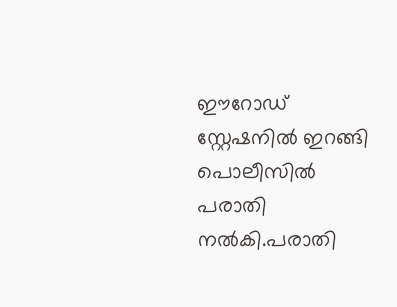ഈറോഡ് സ്റ്റേഷനില്‍ ഇറങ്ങി പൊലീസില്‍ പരാതി നല്‍കി.പരാതി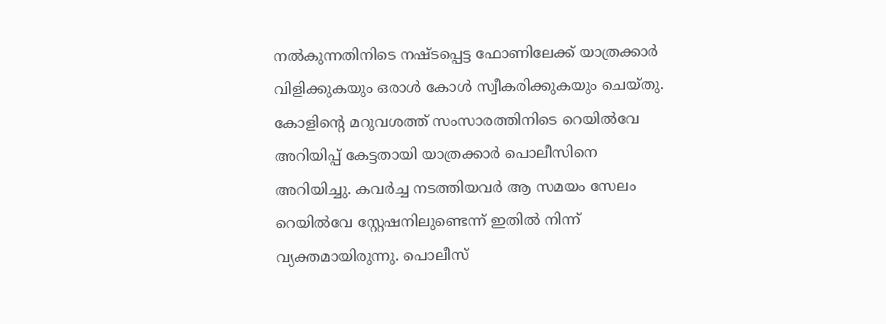നല്‍കുന്നതിനിടെ നഷ്ടപ്പെട്ട ഫോണിലേക്ക് യാത്രക്കാര്‍ വിളിക്കുകയും ഒരാള്‍ കോള്‍ സ്വീകരിക്കുകയും ചെയ്തു. കോളിന്‍റെ മറുവശത്ത് സംസാരത്തിനിടെ റെയില്‍വേ അറിയിപ്പ് കേട്ടതായി യാത്രക്കാര്‍ പൊലീസിനെ അറിയിച്ചു. കവര്‍ച്ച നടത്തിയവര്‍ ആ സമയം സേലം റെയില്‍വേ സ്റ്റേഷനിലുണ്ടെന്ന് ഇതില്‍ നിന്ന് വ്യക്തമായിരുന്നു. പൊലീസ്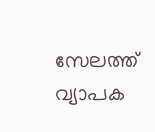സേലത്ത് വ്യാപക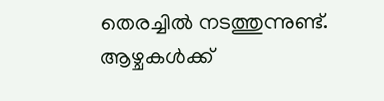തെരച്ചില്‍ നടത്തുന്നുണ്ട്. ആഴ്ചകള്‍ക്ക്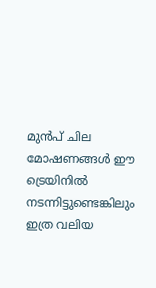മുന്‍പ് ചില മോഷണങ്ങള്‍ ഈ ട്രെയിനില്‍ നടന്നിട്ടുണ്ടെങ്കിലും ഇത്ര വലിയ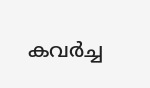കവര്‍ച്ച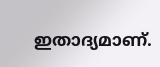ഇതാദ്യമാണ്.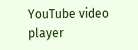YouTube video player